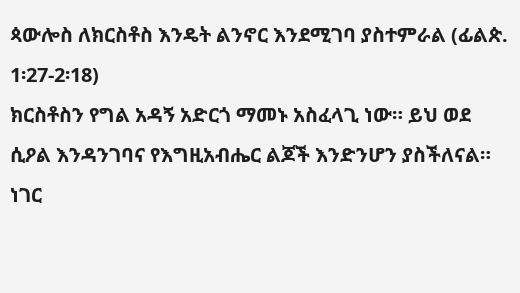ጳውሎስ ለክርስቶስ እንዴት ልንኖር እንደሚገባ ያስተምራል (ፊልጵ. 1፡27-2፡18)
ክርስቶስን የግል አዳኝ አድርጎ ማመኑ አስፈላጊ ነው። ይህ ወደ ሲዖል እንዳንገባና የእግዚአብሔር ልጆች እንድንሆን ያስችለናል። ነገር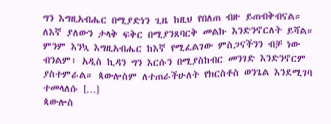ግን እግዚአብሔር በሚያድነን ጊዜ ከዚህ የበለጠ ብዙ ይጠብቅብናል። ለእኛ ያለውን ታላቅ ፍቅር በሚያንጸባርቅ መልኩ እንድንኖርለት ይሻል። ምንም እንኳ እግዚአብሔር ከእኛ የሚፈልገው ምስጋናችንን ብቻ ነው ብንልም፥ አዲስ ኪዳን ግን እርሱን በሚያስከብር መንገድ እንድንኖርም ያስተምራል። ጳውሎስም ለተጠራችሁለት የክርስቶስ ወንጌል እንደሚገባ ተመላለሱ […]
ጳውሎስ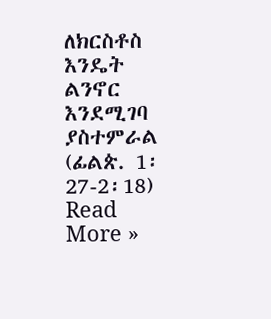ለክርስቶስ እንዴት ልንኖር እንደሚገባ ያስተምራል (ፊልጵ. 1፡27-2፡18) Read More »